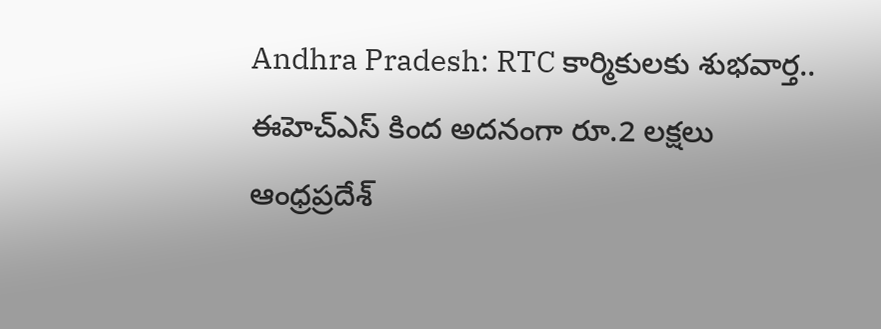Andhra Pradesh: RTC కార్మికులకు శుభవార్త.. ఈహెచ్ఎస్ కింద అదనంగా రూ.2 లక్షలు
ఆంధ్రప్రదేశ్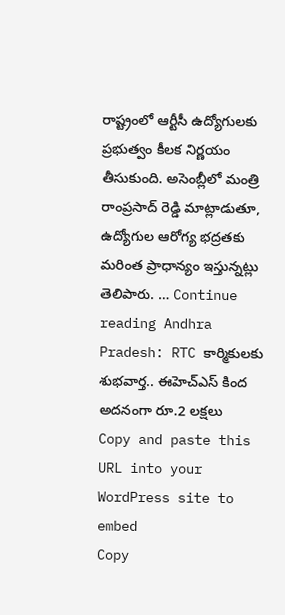రాష్ట్రంలో ఆర్టీసీ ఉద్యోగులకు ప్రభుత్వం కీలక నిర్ణయం తీసుకుంది. అసెంబ్లీలో మంత్రి రాంప్రసాద్ రెడ్డి మాట్లాడుతూ, ఉద్యోగుల ఆరోగ్య భద్రతకు మరింత ప్రాధాన్యం ఇస్తున్నట్లు తెలిపారు. … Continue reading Andhra Pradesh: RTC కార్మికులకు శుభవార్త.. ఈహెచ్ఎస్ కింద అదనంగా రూ.2 లక్షలు
Copy and paste this URL into your WordPress site to embed
Copy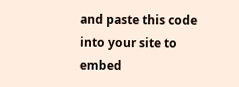and paste this code into your site to embed